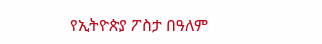የኢትዮጵያ ፖስታ በዓለም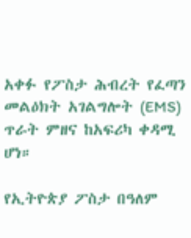አቀፉ የፖስታ ሕብረት የፈጣን መልዕክት አገልግሎት (EMS) ጥራት ምዘና ከአፍሪካ ቀዳሚ ሆነ።

የኢትዮጵያ ፖስታ በዓለም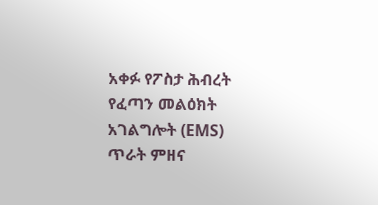አቀፉ የፖስታ ሕብረት የፈጣን መልዕክት አገልግሎት (EMS) ጥራት ምዘና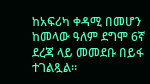ከአፍሪካ ቀዳሚ በመሆን ከመላው ዓለም ደግሞ 6ኛ ደረጃ ላይ መመደቡ በይፋ ተገልጿል።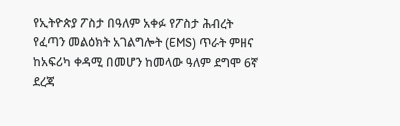የኢትዮጵያ ፖስታ በዓለም አቀፉ የፖስታ ሕብረት የፈጣን መልዕክት አገልግሎት (EMS) ጥራት ምዘና ከአፍሪካ ቀዳሚ በመሆን ከመላው ዓለም ደግሞ 6ኛ ደረጃ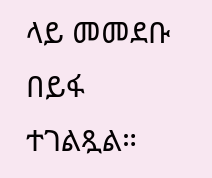ላይ መመደቡ በይፋ ተገልጿል።